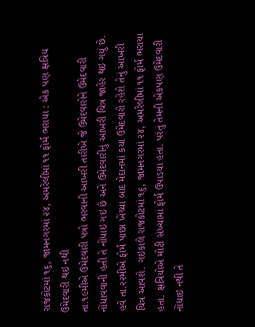રાજકોટમાં ૧૬, જામનગરમાં ૨૪, અમરેલીમાં ૧૧ ફોર્મ ભરાયા : એક પણ ક્ષત્રિય ઉમેદવારી થઇ નથી
તા.૧૯મીએ ઉમેદવારી પત્રો ભરવાની આખરી તારીખે જે ઉમેદવારોને ઉમેદવારી નોંધાવવાની હતી તે નોંધાઇ ગઇ છે અને ઉમેદવારીનું આખરી ચિત્ર જાહેર થઇ ગયું છે. હવે તા.૨૨મીએ ફોર્મ પાછા ખેંચ્યા બાદ મેદાનમાં કયા ઉમેદવારો રહેશે તેનું આખરી ચિત્ર આવશે. ગઇકાલે રાજકોટમાં ૧૬, જામનગરમાં ૨૪, અમરેલીમાં ૧૧ ફોર્મ ભરાયા હતા. ક્ષત્રિયોએ મોટી સંખ્યામાં ફોર્મ ઉપાડયા હતા. પરંતુ તેમની એકપણ ઉમેદવારી નોંધાઇ નથી તે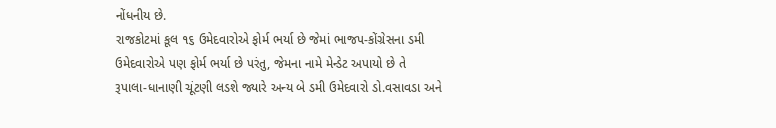નોંધનીય છે.
રાજકોટમાં કૂલ ૧૬ ઉમેદવારોએ ફોર્મ ભર્યા છે જેમાં ભાજપ-કોંગ્રેસના ડમી ઉમેદવારોએ પણ ફોર્મ ભર્યા છે પરંતુ, જેમના નામે મેન્ડેટ અપાયો છે તે રૂપાલા-ધાનાણી ચૂંટણી લડશે જ્યારે અન્ય બે ડમી ઉમેદવારો ડો.વસાવડા અને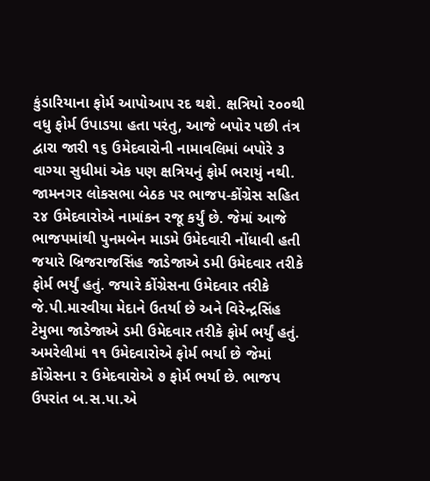કુંડારિયાના ફોર્મ આપોઆપ રદ થશે. ક્ષત્રિયો ૨૦૦થી વધુ ફોર્મ ઉપાડયા હતા પરંતુ, આજે બપોર પછી તંત્ર દ્વારા જારી ૧૬ ઉમેદવારોની નામાવલિમાં બપોરે ૩ વાગ્યા સુધીમાં એક પણ ક્ષત્રિયનું ફોર્મ ભરાયું નથી.
જામનગર લોકસભા બેઠક પર ભાજપ-કોંગ્રેસ સહિત ૨૪ ઉમેદવારોએ નામાંકન રજૂ કર્યું છે. જેમાં આજે ભાજપમાંથી પુનમબેન માડમે ઉમેદવારી નોંધાવી હતી જયારે બ્રિજરાજસિંહ જાડેજાએ ડમી ઉમેદવાર તરીકે ફોર્મ ભર્યું હતું. જયારે કોંગ્રેસના ઉમેદવાર તરીકે જે.પી.મારવીયા મેદાને ઉતર્યા છે અને વિરેન્દ્રસિંહ ટેમુભા જાડેજાએ ડમી ઉમેદવાર તરીકે ફોર્મ ભર્યું હતું.
અમરેલીમાં ૧૧ ઉમેદવારોએ ફોર્મ ભર્યા છે જેમાં કોંગ્રેસના ૨ ઉમેદવારોએ ૭ ફોર્મ ભર્યા છે. ભાજપ ઉપરાંત બ.સ.પા.એ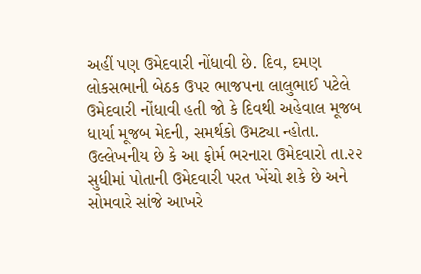અહીં પણ ઉમેદવારી નોંધાવી છે. દિવ, દમણ લોકસભાની બેઠક ઉપર ભાજપના લાલુભાઈ પટેલે ઉમેદવારી નોંધાવી હતી જો કે દિવથી અહેવાલ મૂજબ ધાર્યા મૂજબ મેદની, સમર્થકો ઉમટ્યા ન્હોતા.
ઉલ્લેખનીય છે કે આ ફોર્મ ભરનારા ઉમેદવારો તા.૨૨ સુધીમાં પોતાની ઉમેદવારી પરત ખેંચો શકે છે અને સોમવારે સાંજે આખરે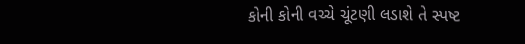કોની કોની વચ્ચે ચૂંટણી લડાશે તે સ્પષ્ટ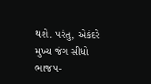થશે. પરંતુ, એકંદરે મુખ્ય જંગ સીધો ભાજપ-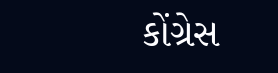કોંગ્રેસ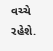વચ્ચે રહેશે.